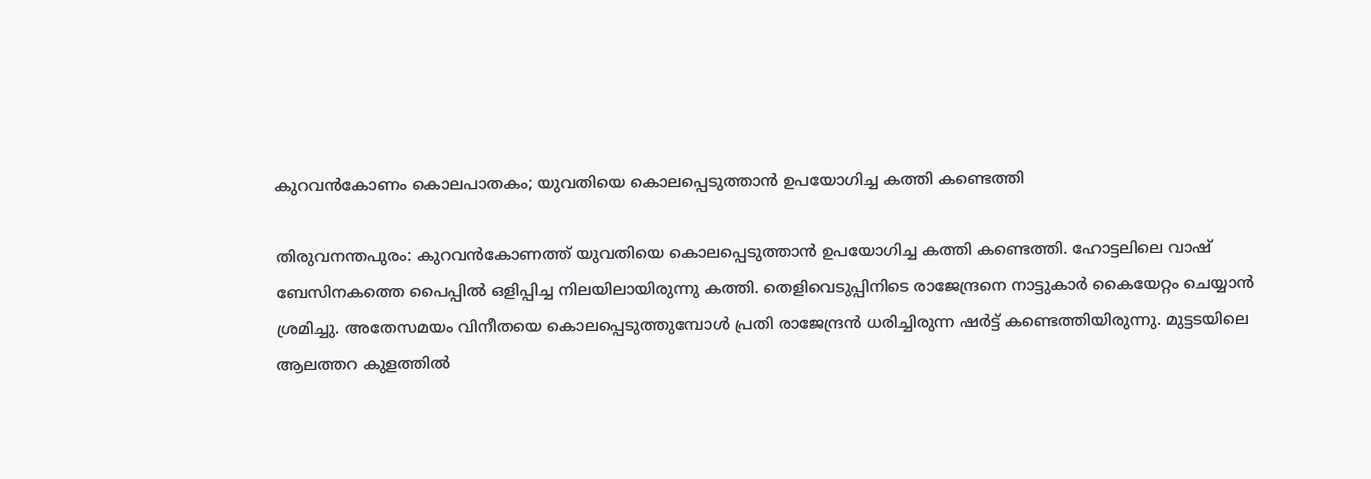കുറവന്‍കോണം കൊലപാതകം; യുവതിയെ കൊലപ്പെടുത്താന്‍ ഉപയോഗിച്ച കത്തി കണ്ടെത്തി

തിരുവനന്തപുരം: കുറവന്‍കോണത്ത് യുവതിയെ കൊലപ്പെടുത്താന്‍ ഉപയോഗിച്ച കത്തി കണ്ടെത്തി. ഹോട്ടലിലെ വാഷ് ബേസിനകത്തെ പൈപ്പില്‍ ഒളിപ്പിച്ച നിലയിലായിരുന്നു കത്തി. തെളിവെടുപ്പിനിടെ രാജേന്ദ്രനെ നാട്ടുകാര്‍ കൈയേറ്റം ചെയ്യാന്‍ ശ്രമിച്ചു. അതേസമയം വിനീതയെ കൊലപ്പെടുത്തുമ്പോള്‍ പ്രതി രാജേന്ദ്രന്‍ ധരിച്ചിരുന്ന ഷര്‍ട്ട് കണ്ടെത്തിയിരുന്നു. മുട്ടടയിലെ ആലത്തറ കുളത്തില്‍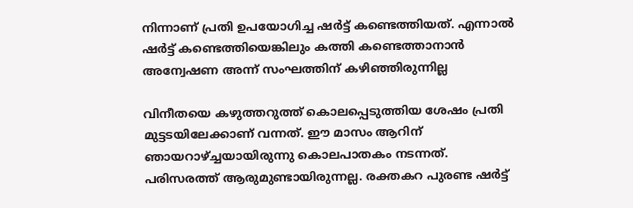നിന്നാണ് പ്രതി ഉപയോഗിച്ച ഷര്‍ട്ട് കണ്ടെത്തിയത്. എന്നാല്‍ ഷര്‍ട്ട് കണ്ടെത്തിയെങ്കിലും കത്തി കണ്ടെത്താനാന്‍ അന്വേഷണ അന്ന് സംഘത്തിന് കഴിഞ്ഞിരുന്നില്ല

വിനീതയെ കഴുത്തറുത്ത് കൊലപ്പെടുത്തിയ ശേഷം പ്രതി മുട്ടടയിലേക്കാണ് വന്നത്. ഈ മാസം ആറിന് ഞായറാഴ്ച്ചയായിരുന്നു കൊലപാതകം നടന്നത്. പരിസരത്ത് ആരുമുണ്ടായിരുന്നല്ല. രക്തകറ പുരണ്ട ഷര്‍ട്ട്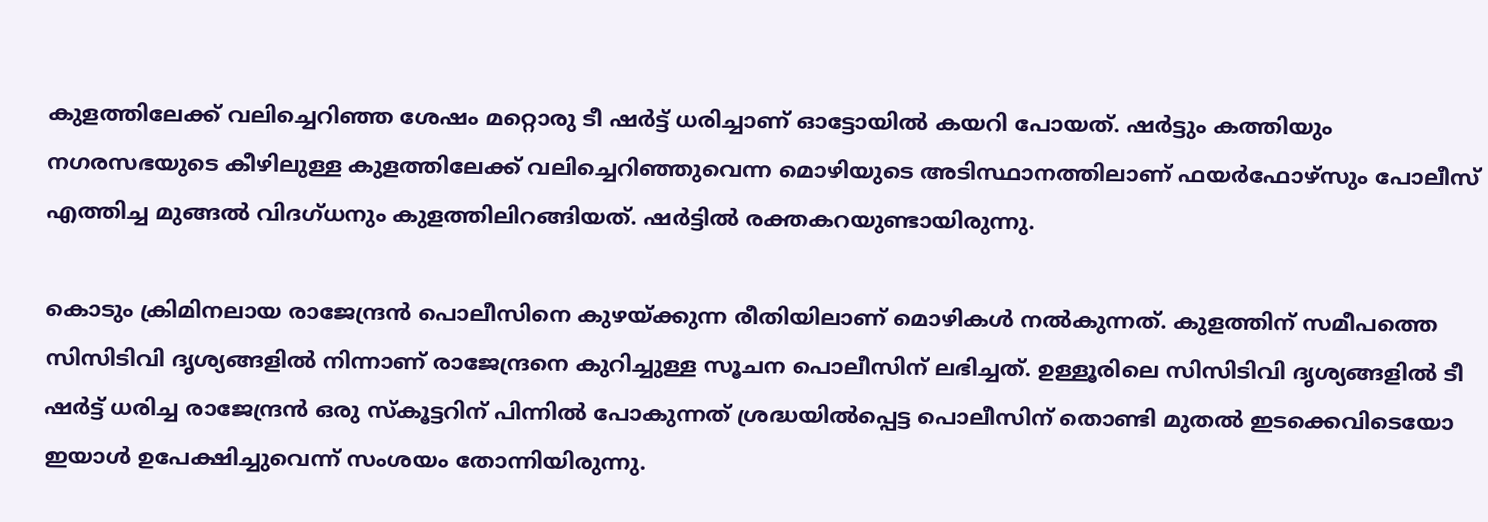കുളത്തിലേക്ക് വലിച്ചെറിഞ്ഞ ശേഷം മറ്റൊരു ടീ ഷര്‍ട്ട് ധരിച്ചാണ് ഓട്ടോയില്‍ കയറി പോയത്. ഷര്‍ട്ടും കത്തിയും നഗരസഭയുടെ കീഴിലുള്ള കുളത്തിലേക്ക് വലിച്ചെറിഞ്ഞുവെന്ന മൊഴിയുടെ അടിസ്ഥാനത്തിലാണ് ഫയര്‍ഫോഴ്‌സും പോലീസ് എത്തിച്ച മുങ്ങല്‍ വിദഗ്ധനും കുളത്തിലിറങ്ങിയത്. ഷര്‍ട്ടില്‍ രക്തകറയുണ്ടായിരുന്നു.

കൊടും ക്രിമിനലായ രാജേന്ദ്രന്‍ പൊലീസിനെ കുഴയ്ക്കുന്ന രീതിയിലാണ് മൊഴികള്‍ നല്‍കുന്നത്. കുളത്തിന് സമീപത്തെ സിസിടിവി ദൃശ്യങ്ങളില്‍ നിന്നാണ് രാജേന്ദ്രനെ കുറിച്ചുള്ള സൂചന പൊലീസിന് ലഭിച്ചത്. ഉള്ളൂരിലെ സിസിടിവി ദൃശ്യങ്ങളില്‍ ടീ ഷര്‍ട്ട് ധരിച്ച രാജേന്ദ്രന്‍ ഒരു സ്‌കൂട്ടറിന് പിന്നില്‍ പോകുന്നത് ശ്രദ്ധയില്‍പ്പെട്ട പൊലീസിന് തൊണ്ടി മുതല്‍ ഇടക്കെവിടെയോ ഇയാള്‍ ഉപേക്ഷിച്ചുവെന്ന് സംശയം തോന്നിയിരുന്നു.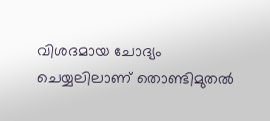വിശദമായ ചോദ്യം ചെയ്യലിലാണ് തൊണ്ടിമുതല്‍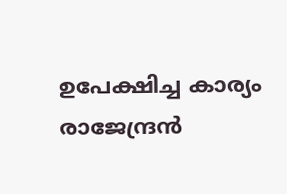ഉപേക്ഷിച്ച കാര്യം രാജേന്ദ്രന്‍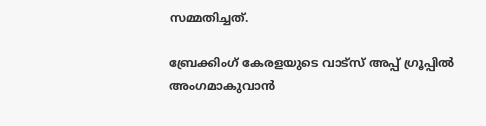സമ്മതിച്ചത്.

ബ്രേക്കിംഗ് കേരളയുടെ വാട്സ് അപ്പ് ഗ്രൂപ്പിൽ അംഗമാകുവാൻ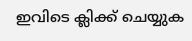ഇവിടെ ക്ലിക്ക് ചെയ്യുക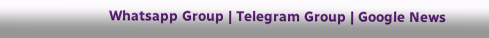Whatsapp Group | Telegram Group | Google News